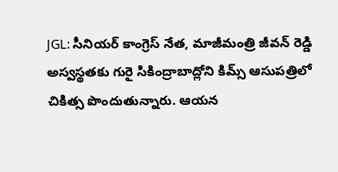JGL: సీనియర్ కాంగ్రెస్ నేత, మాజీమంత్రి జీవన్ రెడ్డి అస్వస్థతకు గురై సికింద్రాబాద్లోని కిమ్స్ ఆసుపత్రిలో చికిత్స పొందుతున్నారు. ఆయన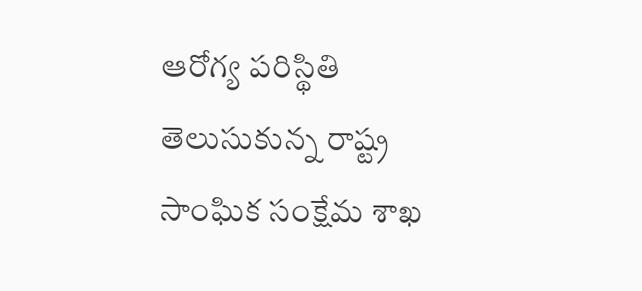ఆరోగ్య పరిస్థితి తెలుసుకున్న రాష్ట్ర సాంఘిక సంక్షేమ శాఖ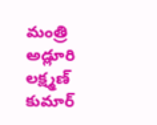మంత్రి అడ్లూరి లక్ష్మణ్ కుమార్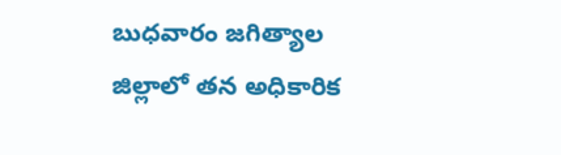బుధవారం జగిత్యాల జిల్లాలో తన అధికారిక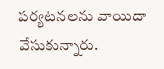పర్యటనలను వాయిదా వేసుకున్నారు.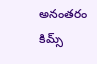అనంతరం కిమ్స్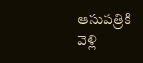ఆసుపత్రికి వెళ్లి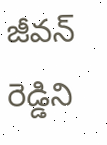జీవన్ రెడ్డిని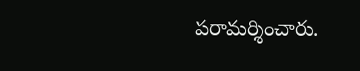పరామర్శించారు.